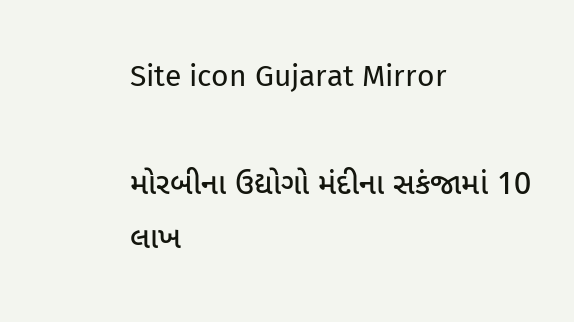Site icon Gujarat Mirror

મોરબીના ઉદ્યોગો મંદીના સકંજામાં 10 લાખ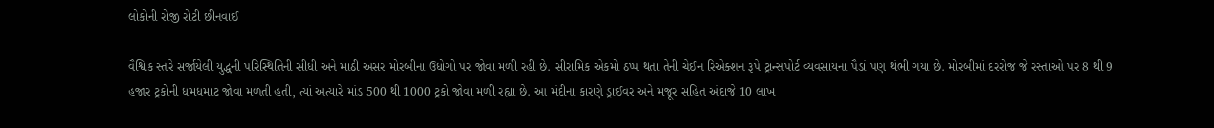લોકોની રોજી રોટી છીનવાઈ

વૈશ્વિક સ્તરે સર્જાયેલી યુદ્ધની પરિસ્થિતિની સીધી અને માઠી અસર મોરબીના ઉધોગો પર જોવા મળી રહી છે. સીરામિક એકમો ઠપ્પ થતા તેની ચેઈન રિએક્શન રૂપે ટ્રાન્સપોર્ટ વ્યવસાયના પૈડાં પણ થંભી ગયા છે. મોરબીમાં દરરોજ જે રસ્તાઓ પર 8 થી 9 હજાર ટ્રકોની ધમધમાટ જોવા મળતી હતી, ત્યાં અત્યારે માંડ 500 થી 1000 ટ્રકો જોવા મળી રહ્યા છે. આ મંદીના કારણે ડ્રાઈવર અને મજૂર સહિત અંદાજે 10 લાખ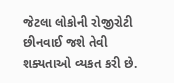જેટલા લોકોની રોજીરોટી છીનવાઈ જશે તેવી શક્યતાઓ વ્યકત કરી છે.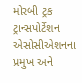મોરબી ટ્રક ટ્રાન્સપોર્ટેશન એસોસીએશનના પ્રમુખ અને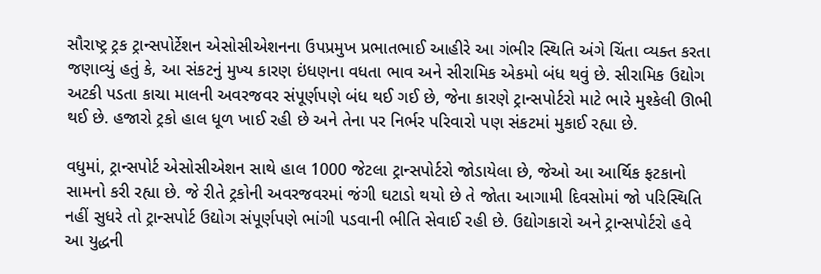સૌરાષ્ટ્ર ટ્રક ટ્રાન્સપોર્ટેશન એસોસીએશનના ઉપપ્રમુખ પ્રભાતભાઈ આહીરે આ ગંભીર સ્થિતિ અંગે ચિંતા વ્યક્ત કરતા જણાવ્યું હતું કે, આ સંકટનું મુખ્ય કારણ ઇંધણના વધતા ભાવ અને સીરામિક એકમો બંધ થવું છે. સીરામિક ઉદ્યોગ અટકી પડતા કાચા માલની અવરજવર સંપૂર્ણપણે બંધ થઈ ગઈ છે, જેના કારણે ટ્રાન્સપોર્ટરો માટે ભારે મુશ્કેલી ઊભી થઈ છે. હજારો ટ્રકો હાલ ધૂળ ખાઈ રહી છે અને તેના પર નિર્ભર પરિવારો પણ સંકટમાં મુકાઈ રહ્યા છે.

વધુમાં, ટ્રાન્સપોર્ટ એસોસીએશન સાથે હાલ 1000 જેટલા ટ્રાન્સપોર્ટરો જોડાયેલા છે, જેઓ આ આર્થિક ફટકાનો સામનો કરી રહ્યા છે. જે રીતે ટ્રકોની અવરજવરમાં જંગી ઘટાડો થયો છે તે જોતા આગામી દિવસોમાં જો પરિસ્થિતિ નહીં સુધરે તો ટ્રાન્સપોર્ટ ઉદ્યોગ સંપૂર્ણપણે ભાંગી પડવાની ભીતિ સેવાઈ રહી છે. ઉદ્યોગકારો અને ટ્રાન્સપોર્ટરો હવે આ યુદ્ધની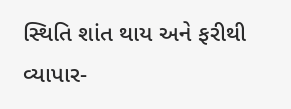સ્થિતિ શાંત થાય અને ફરીથી વ્યાપાર-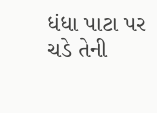ધંધા પાટા પર ચડે તેની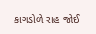કાગડોળે રાહ જોઈ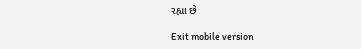રહ્યા છે

Exit mobile version